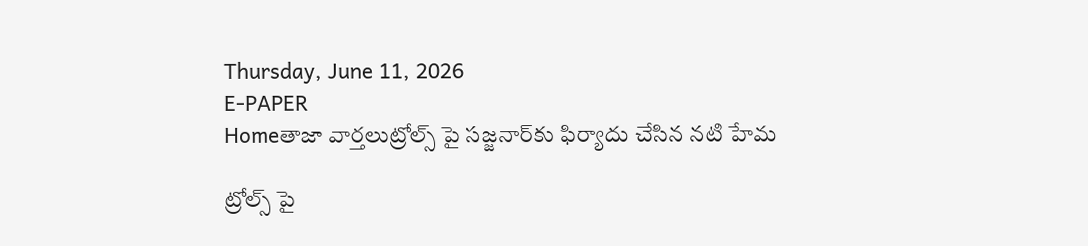Thursday, June 11, 2026
E-PAPER
Homeతాజా వార్తలుట్రోల్స్ పై సజ్జనార్‌కు ఫిర్యాదు చేసిన నటి హేమ

ట్రోల్స్ పై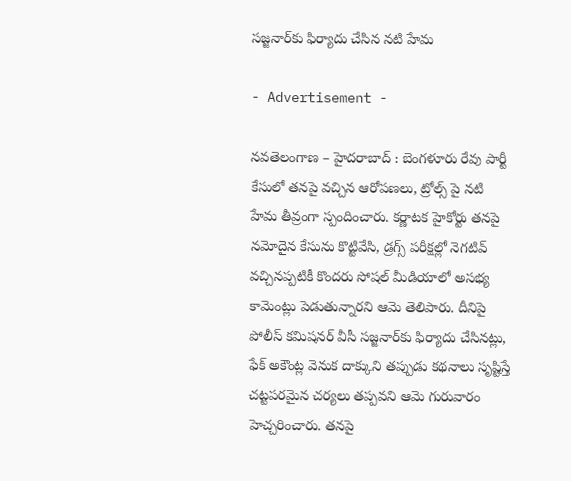సజ్జనార్‌కు ఫిర్యాదు చేసిన నటి హేమ

- Advertisement -

నవతెలంగాణ – హైదరాబాద్ : బెంగళూరు రేవు పార్టీ కేసులో తనపై వచ్చిన ఆరోపణలు, ట్రోల్స్ పై నటి హేమ తీవ్రంగా స్పందించారు. కర్ణాటక హైకోర్టు తనపై నమోదైన కేసును కొట్టివేసి, డ్రగ్స్ పరీక్షల్లో నెగటివ్ వచ్చినప్పటికీ కొందరు సోషల్ మీడియాలో అసభ్య కామెంట్లు పెడుతున్నారని ఆమె తెలిపారు. దీనిపై పోలీస్ కమిషనర్ వీసీ సజ్జనార్‌కు ఫిర్యాదు చేసినట్లు, ఫేక్ అకౌంట్ల వెనుక దాక్కుని తప్పుడు కథనాలు సృష్టిస్తే చట్టపరమైన చర్యలు తప్పవని ఆమె గురువారం హెచ్చరించారు. తనపై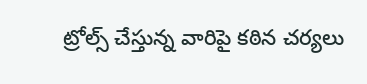ట్రోల్స్ చేస్తున్న వారిపై కఠిన చర్యలు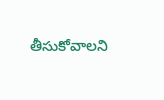తీసుకోవాలని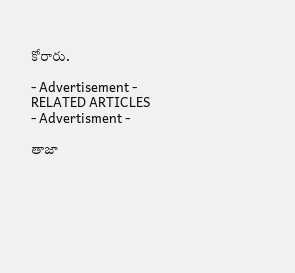కోరారు.

- Advertisement -
RELATED ARTICLES
- Advertisment -

తాజా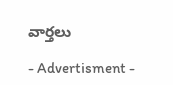వార్తలు

- Advertisment -